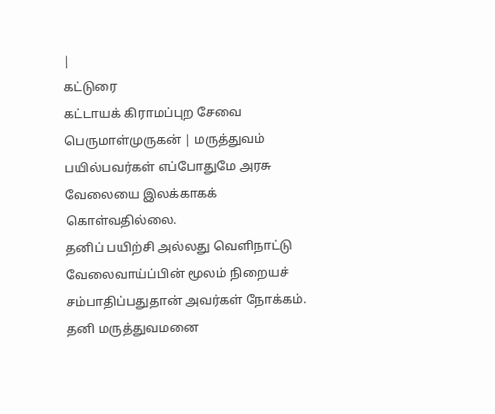|
கட்டுரை
கட்டாயக் கிராமப்புற சேவை
பெருமாள்முருகன் | மருத்துவம்
பயில்பவர்கள் எப்போதுமே அரசு வேலையை இலக்காகக் கொள்வதில்லை.
தனிப் பயிற்சி அல்லது வெளிநாட்டு வேலைவாய்ப்பின் மூலம் நிறையச்
சம்பாதிப்பதுதான் அவர்கள் நோக்கம். தனி மருத்துவமனை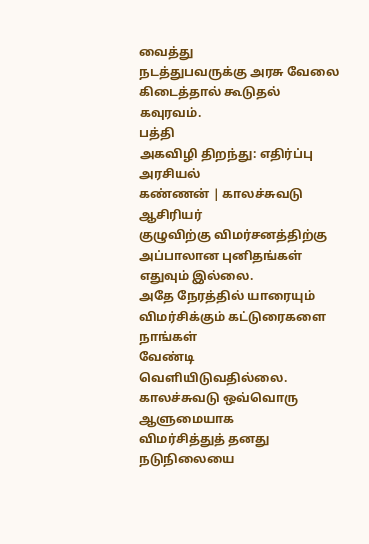வைத்து
நடத்துபவருக்கு அரசு வேலை கிடைத்தால் கூடுதல் கவுரவம்.
பத்தி
அகவிழி திறந்து: எதிர்ப்பு அரசியல்
கண்ணன் | காலச்சுவடு ஆசிரியர்
குழுவிற்கு விமர்சனத்திற்கு அப்பாலான புனிதங்கள் எதுவும் இல்லை.
அதே நேரத்தில் யாரையும் விமர்சிக்கும் கட்டுரைகளை நாங்கள்
வேண்டி வெளியிடுவதில்லை. காலச்சுவடு ஒவ்வொரு ஆளுமையாக
விமர்சித்துத் தனது நடுநிலையை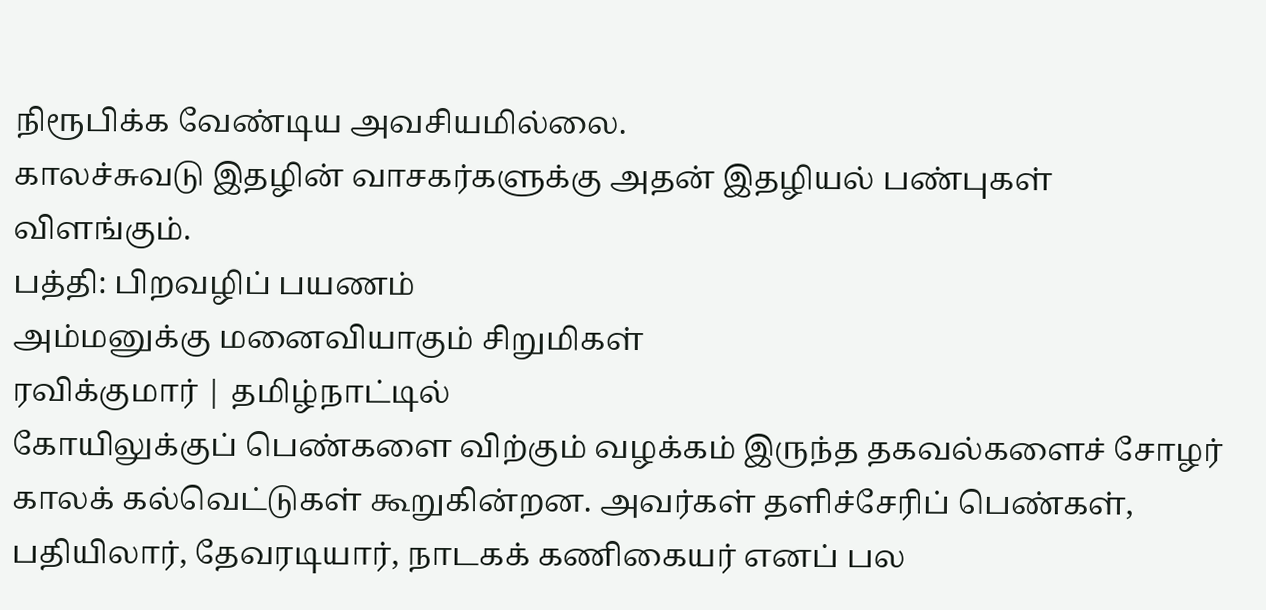நிரூபிக்க வேண்டிய அவசியமில்லை.
காலச்சுவடு இதழின் வாசகர்களுக்கு அதன் இதழியல் பண்புகள்
விளங்கும்.
பத்தி: பிறவழிப் பயணம்
அம்மனுக்கு மனைவியாகும் சிறுமிகள்
ரவிக்குமார் | தமிழ்நாட்டில்
கோயிலுக்குப் பெண்களை விற்கும் வழக்கம் இருந்த தகவல்களைச் சோழர்
காலக் கல்வெட்டுகள் கூறுகின்றன. அவர்கள் தளிச்சேரிப் பெண்கள்,
பதியிலார், தேவரடியார், நாடகக் கணிகையர் எனப் பல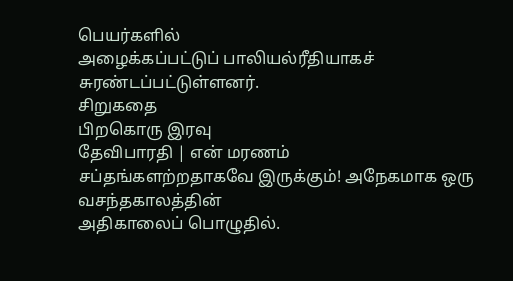பெயர்களில்
அழைக்கப்பட்டுப் பாலியல்ரீதியாகச் சுரண்டப்பட்டுள்ளனர்.
சிறுகதை
பிறகொரு இரவு
தேவிபாரதி | என் மரணம்
சப்தங்களற்றதாகவே இருக்கும்! அநேகமாக ஒரு வசந்தகாலத்தின்
அதிகாலைப் பொழுதில்.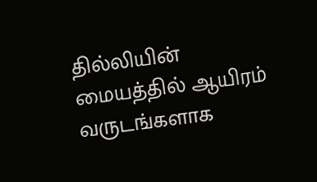தில்லியின் மையத்தில் ஆயிரம் வருடங்களாக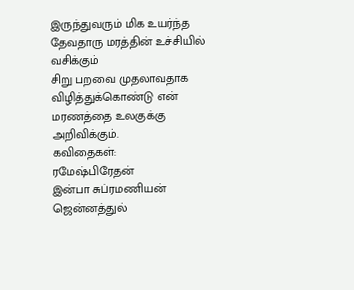இருந்துவரும் மிக உயர்ந்த தேவதாரு மரத்தின் உச்சியில் வசிக்கும்
சிறு பறவை முதலாவதாக விழித்துக்கொண்டு என் மரணத்தை உலகுக்கு
அறிவிக்கும்.
கவிதைகள்:
ரமேஷ்பிரேதன்
இன்பா சுப்ரமணியன்
ஜென்னத்துல்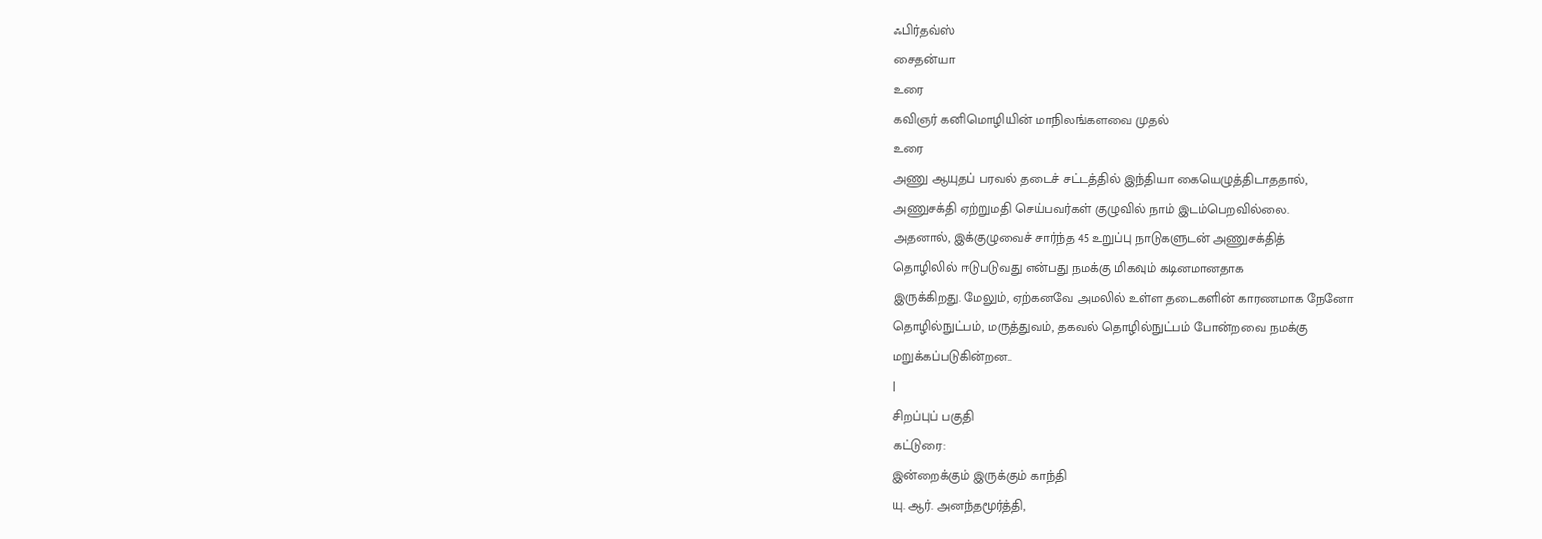ஃபிர்தவ்ஸ்
சைதன்யா
உரை
கவிஞர் கனிமொழியின் மாநிலங்களவை முதல்
உரை
அணு ஆயுதப் பரவல் தடைச் சட்டத்தில் இந்தியா கையெழுத்திடாததால்,
அணுசக்தி ஏற்றுமதி செய்பவர்கள் குழுவில் நாம் இடம்பெறவில்லை.
அதனால், இக்குழுவைச் சார்ந்த 45 உறுப்பு நாடுகளுடன் அணுசக்தித்
தொழிலில் ஈடுபடுவது என்பது நமக்கு மிகவும் கடினமானதாக
இருக்கிறது. மேலும், ஏற்கனவே அமலில் உள்ள தடைகளின் காரணமாக நேனோ
தொழில்நுட்பம், மருத்துவம், தகவல் தொழில்நுட்பம் போன்றவை நமக்கு
மறுக்கப்படுகின்றன..
|
சிறப்புப் பகுதி
கட்டுரை:
இன்றைக்கும் இருக்கும் காந்தி
யு. ஆர். அனந்தமூர்த்தி,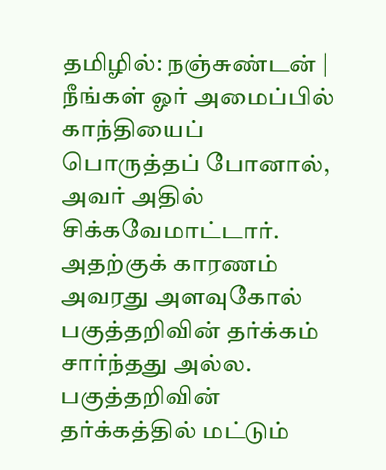தமிழில்: நஞ்சுண்டன் | நீங்கள் ஓர் அமைப்பில் காந்தியைப்
பொருத்தப் போனால், அவர் அதில் சிக்கவேமாட்டார். அதற்குக் காரணம்
அவரது அளவுகோல் பகுத்தறிவின் தர்க்கம் சார்ந்தது அல்ல.
பகுத்தறிவின் தர்க்கத்தில் மட்டும்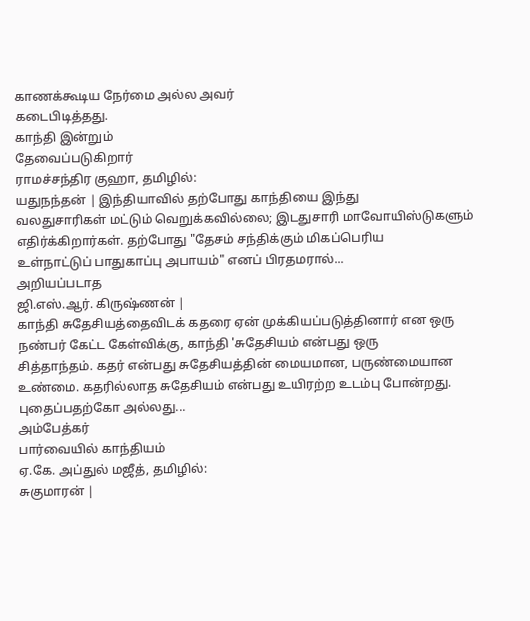காணக்கூடிய நேர்மை அல்ல அவர்
கடைபிடித்தது.
காந்தி இன்றும்
தேவைப்படுகிறார்
ராமச்சந்திர குஹா, தமிழில்:
யதுநந்தன் | இந்தியாவில் தற்போது காந்தியை இந்து
வலதுசாரிகள் மட்டும் வெறுக்கவில்லை; இடதுசாரி மாவோயிஸ்டுகளும்
எதிர்க்கிறார்கள். தற்போது "தேசம் சந்திக்கும் மிகப்பெரிய
உள்நாட்டுப் பாதுகாப்பு அபாயம்" எனப் பிரதமரால்...
அறியப்படாத
ஜி.எஸ்.ஆர். கிருஷ்ணன் |
காந்தி சுதேசியத்தைவிடக் கதரை ஏன் முக்கியப்படுத்தினார் என ஒரு
நண்பர் கேட்ட கேள்விக்கு, காந்தி 'சுதேசியம் என்பது ஒரு
சித்தாந்தம். கதர் என்பது சுதேசியத்தின் மையமான, பருண்மையான
உண்மை. கதரில்லாத சுதேசியம் என்பது உயிரற்ற உடம்பு போன்றது.
புதைப்பதற்கோ அல்லது...
அம்பேத்கர்
பார்வையில் காந்தியம்
ஏ.கே. அப்துல் மஜீத், தமிழில்:
சுகுமாரன் |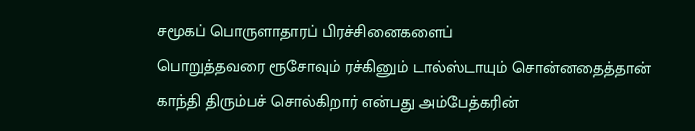சமூகப் பொருளாதாரப் பிரச்சினைகளைப்
பொறுத்தவரை ரூசோவும் ரச்கினும் டால்ஸ்டாயும் சொன்னதைத்தான்
காந்தி திரும்பச் சொல்கிறார் என்பது அம்பேத்கரின்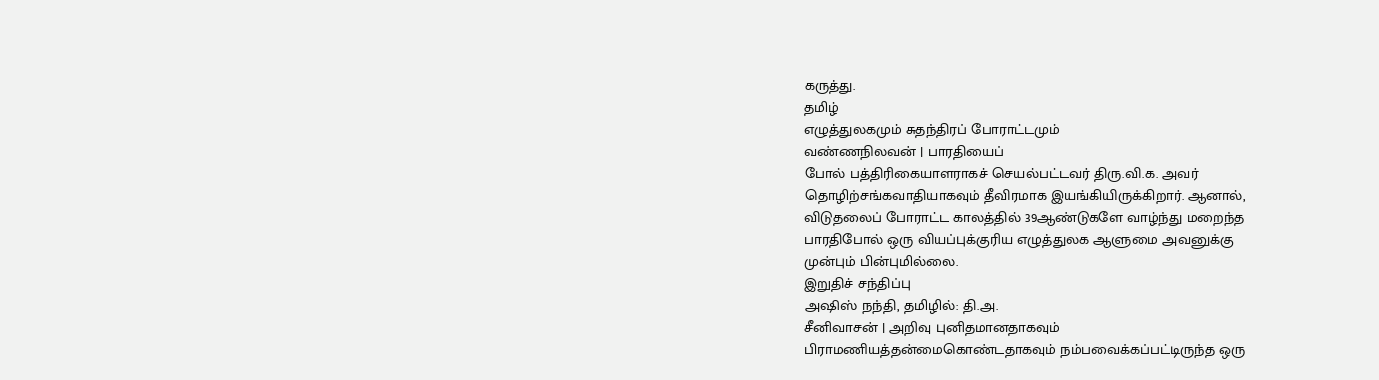கருத்து.
தமிழ்
எழுத்துலகமும் சுதந்திரப் போராட்டமும்
வண்ணநிலவன் | பாரதியைப்
போல் பத்திரிகையாளராகச் செயல்பட்டவர் திரு.வி.க. அவர்
தொழிற்சங்கவாதியாகவும் தீவிரமாக இயங்கியிருக்கிறார். ஆனால்,
விடுதலைப் போராட்ட காலத்தில் 39ஆண்டுகளே வாழ்ந்து மறைந்த
பாரதிபோல் ஒரு வியப்புக்குரிய எழுத்துலக ஆளுமை அவனுக்கு
முன்பும் பின்புமில்லை.
இறுதிச் சந்திப்பு
அஷிஸ் நந்தி, தமிழில்: தி.அ.
சீனிவாசன் | அறிவு புனிதமானதாகவும்
பிராமணியத்தன்மைகொண்டதாகவும் நம்பவைக்கப்பட்டிருந்த ஒரு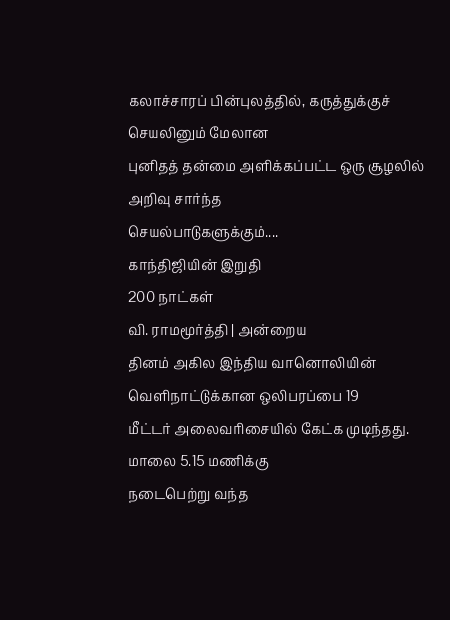கலாச்சாரப் பின்புலத்தில், கருத்துக்குச் செயலினும் மேலான
புனிதத் தன்மை அளிக்கப்பட்ட ஒரு சூழலில் அறிவு சார்ந்த
செயல்பாடுகளுக்கும்....
காந்திஜியின் இறுதி
200 நாட்கள்
வி. ராமமூர்த்தி | அன்றைய
தினம் அகில இந்திய வானொலியின் வெளிநாட்டுக்கான ஒலிபரப்பை 19
மீட்டர் அலைவரிசையில் கேட்க முடிந்தது. மாலை 5.15 மணிக்கு
நடைபெற்று வந்த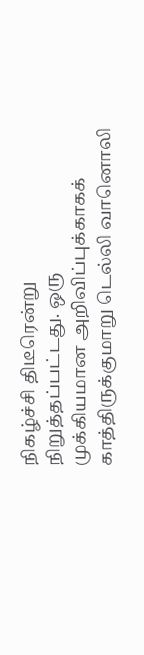நிகழ்ச்சி திடீரென்று நிறுத்தப்பட்டது. ஒரு
முக்கியமான அறிவிப்புக்காகக் காத்திருக்குமாறு டெல்லி வானொலி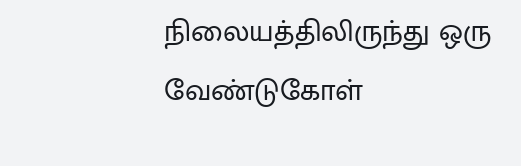நிலையத்திலிருந்து ஒரு வேண்டுகோள்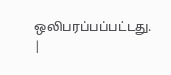ஒலிபரப்பப்பட்டது.
|